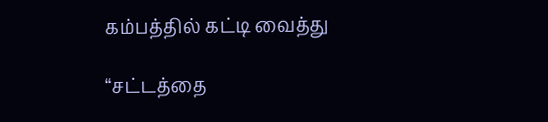கம்பத்தில் கட்டி வைத்து

“சட்டத்தை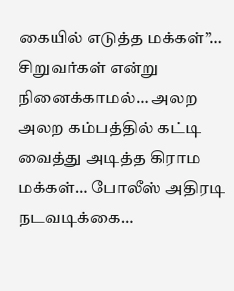கையில் எடுத்த மக்கள்”… சிறுவர்கள் என்று நினைக்காமல்… அலற அலற கம்பத்தில் கட்டி வைத்து அடித்த கிராம மக்கள்… போலீஸ் அதிரடி நடவடிக்கை…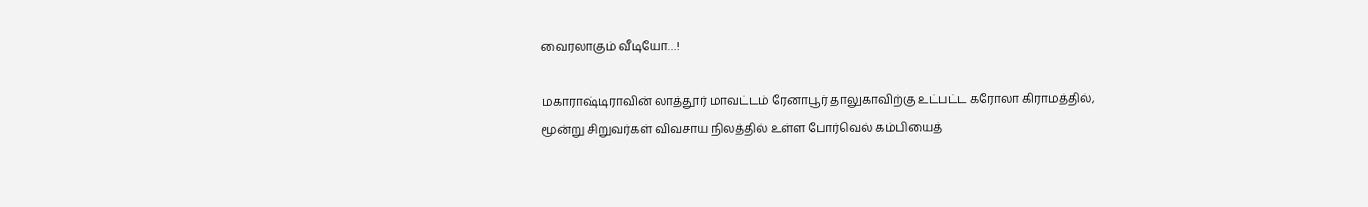வைரலாகும் வீடியோ…!

மகாராஷ்டிராவின் லாத்தூர் மாவட்டம் ரேனாபூர் தாலுகாவிற்கு உட்பட்ட கரோலா கிராமத்தில், மூன்று சிறுவர்கள் விவசாய நிலத்தில் உள்ள போர்வெல் கம்பியைத்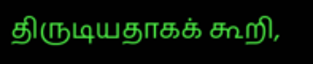திருடியதாகக் கூறி,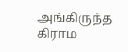அங்கிருந்த கிராம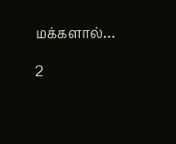மக்களால்…

2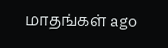மாதங்கள் ago